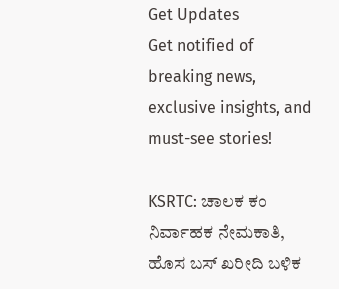Get Updates
Get notified of breaking news, exclusive insights, and must-see stories!

KSRTC: ಚಾಲಕ ಕಂ ನಿರ್ವಾಹಕ ನೇಮಕಾತಿ, ಹೊಸ ಬಸ್ ಖರೀದಿ ಬಳಿಕ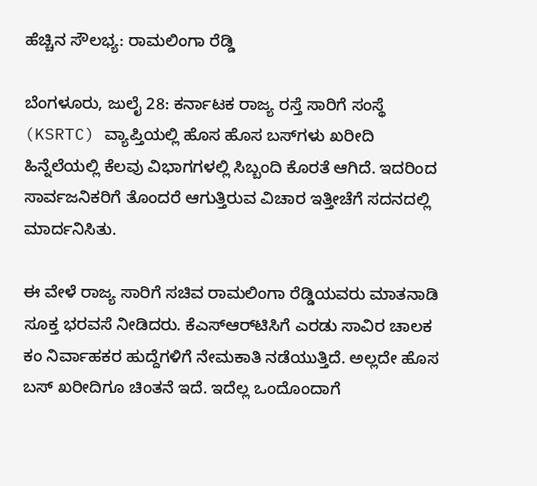ಹೆಚ್ಚಿನ ಸೌಲಭ್ಯ: ರಾಮಲಿಂಗಾ ರೆಡ್ಡಿ

ಬೆಂಗಳೂರು, ಜುಲೈ 28: ಕರ್ನಾಟಕ ರಾಜ್ಯ ರಸ್ತೆ ಸಾರಿಗೆ ಸಂಸ್ಥೆ (KSRTC) ವ್ಯಾಪ್ತಿಯಲ್ಲಿ ಹೊಸ ಹೊಸ ಬಸ್‌ಗಳು ಖರೀದಿ ಹಿನ್ನೆಲೆಯಲ್ಲಿ ಕೆಲವು ವಿಭಾಗಗಳಲ್ಲಿ ಸಿಬ್ಬಂದಿ ಕೊರತೆ ಆಗಿದೆ. ಇದರಿಂದ ಸಾರ್ವಜನಿಕರಿಗೆ ತೊಂದರೆ ಆಗುತ್ತಿರುವ ವಿಚಾರ ಇತ್ತೀಚೆಗೆ ಸದನದಲ್ಲಿ ಮಾರ್ದನಿಸಿತು.

ಈ ವೇಳೆ ರಾಜ್ಯ ಸಾರಿಗೆ ಸಚಿವ ರಾಮಲಿಂಗಾ ರೆಡ್ಡಿಯವರು ಮಾತನಾಡಿ ಸೂಕ್ತ ಭರವಸೆ ನೀಡಿದರು. ಕೆಎಸ್‌ಆರ್‌ಟಿಸಿಗೆ ಎರಡು ಸಾವಿರ ಚಾಲಕ ಕಂ ನಿರ್ವಾಹಕರ ಹುದ್ದೆಗಳಿಗೆ ನೇಮಕಾತಿ ನಡೆಯುತ್ತಿದೆ. ಅಲ್ಲದೇ ಹೊಸ ಬಸ್ ಖರೀದಿಗೂ ಚಿಂತನೆ ಇದೆ. ಇದೆಲ್ಲ ಒಂದೊಂದಾಗೆ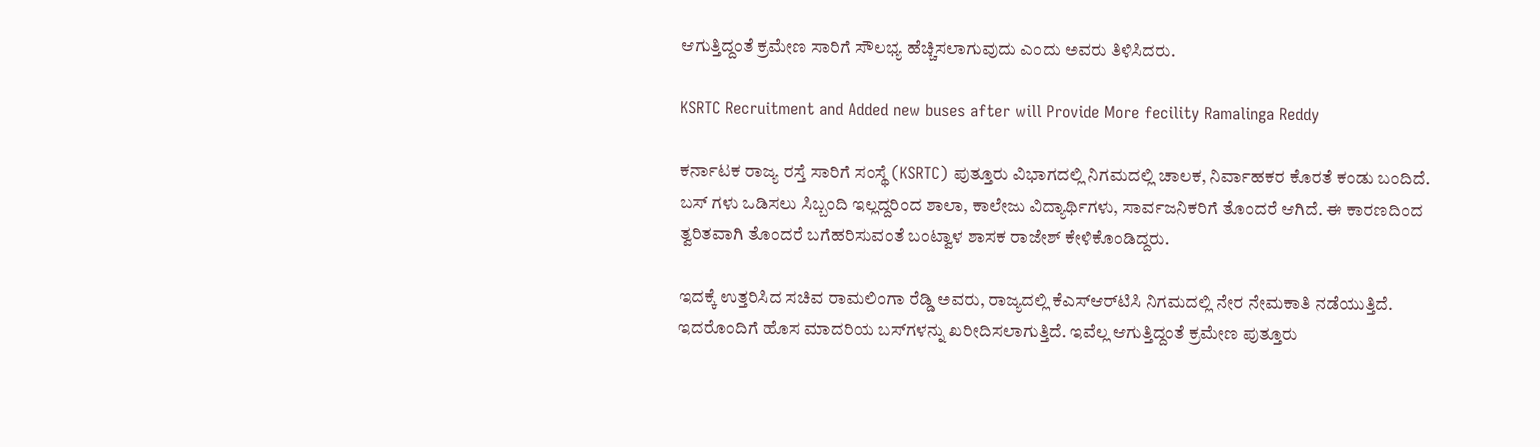ಆಗುತ್ತಿದ್ದಂತೆ ಕ್ರಮೇಣ ಸಾರಿಗೆ ಸೌಲಭ್ಯ ಹೆಚ್ಚಿಸಲಾಗುವುದು ಎಂದು ಅವರು ತಿಳಿಸಿದರು.

KSRTC Recruitment and Added new buses after will Provide More fecility Ramalinga Reddy

ಕರ್ನಾಟಕ ರಾಜ್ಯ ರಸ್ತೆ ಸಾರಿಗೆ ಸಂಸ್ಥೆ (KSRTC) ಪುತ್ತೂರು ವಿಭಾಗದಲ್ಲಿ ನಿಗಮದಲ್ಲಿ ಚಾಲಕ, ನಿರ್ವಾಹಕರ ಕೊರತೆ ಕಂಡು ಬಂದಿದೆ. ಬಸ್ ಗಳು ಒಡಿಸಲು ಸಿಬ್ಬಂದಿ ಇಲ್ಲದ್ದರಿಂದ ಶಾಲಾ, ಕಾಲೇಜು ವಿದ್ಯಾರ್ಥಿಗಳು, ಸಾರ್ವಜನಿಕರಿಗೆ ತೊಂದರೆ ಆಗಿದೆ. ಈ ಕಾರಣದಿಂದ ತ್ವರಿತವಾಗಿ ತೊಂದರೆ ಬಗೆಹರಿಸುವಂತೆ ಬಂಟ್ವಾಳ ಶಾಸಕ ರಾಜೇಶ್ ಕೇಳಿಕೊಂಡಿದ್ದರು.

ಇದಕ್ಕೆ ಉತ್ತರಿಸಿದ ಸಚಿವ ರಾಮಲಿಂಗಾ ರೆಡ್ಡಿ ಅವರು, ರಾಜ್ಯದಲ್ಲಿ ಕೆಎಸ್‌ಆರ್‌ಟಿಸಿ ನಿಗಮದಲ್ಲಿ ನೇರ ನೇಮಕಾತಿ ನಡೆಯುತ್ತಿದೆ. ಇದರೊಂದಿಗೆ ಹೊಸ ಮಾದರಿಯ ಬಸ್‌ಗಳನ್ನು ಖರೀದಿಸಲಾಗುತ್ತಿದೆ. ಇವೆಲ್ಲ ಆಗುತ್ತಿದ್ದಂತೆ ಕ್ರಮೇಣ ಪುತ್ತೂರು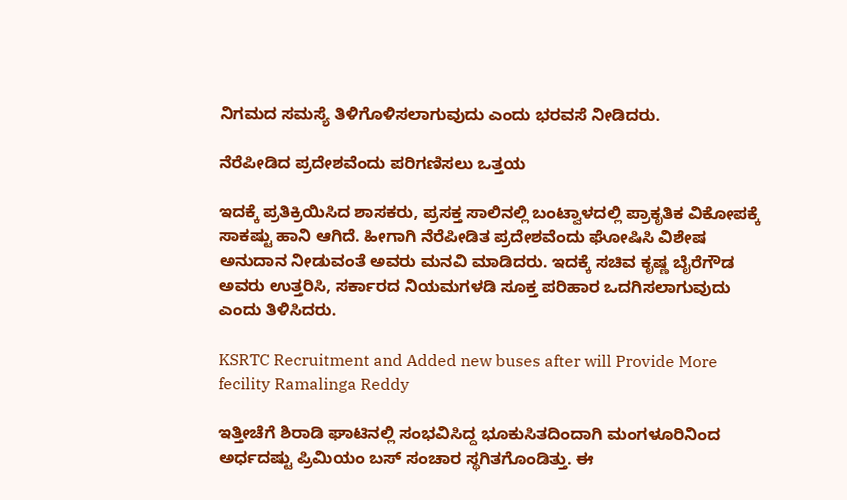ನಿಗಮದ ಸಮಸ್ಯೆ ತಿಳಿಗೊಳಿಸಲಾಗುವುದು ಎಂದು ಭರವಸೆ ನೀಡಿದರು.

ನೆರೆಪೀಡಿದ ಪ್ರದೇಶವೆಂದು ಪರಿಗಣಿಸಲು ಒತ್ತಯ

ಇದಕ್ಕೆ ಪ್ರತಿಕ್ರಿಯಿಸಿದ ಶಾಸಕರು, ಪ್ರಸಕ್ತ ಸಾಲಿನಲ್ಲಿ ಬಂಟ್ವಾಳದಲ್ಲಿ ಪ್ರಾಕೃತಿಕ ವಿಕೋಪಕ್ಕೆ ಸಾಕಷ್ಟು ಹಾನಿ ಆಗಿದೆ. ಹೀಗಾಗಿ ನೆರೆಪೀಡಿತ ಪ್ರದೇಶವೆಂದು ಘೋಷಿಸಿ ವಿಶೇಷ ಅನುದಾನ ನೀಡುವಂತೆ ಅವರು ಮನವಿ ಮಾಡಿದರು. ಇದಕ್ಕೆ ಸಚಿವ ಕೃಷ್ಣ ಬೈರೆಗೌಡ ಅವರು ಉತ್ತರಿಸಿ, ಸರ್ಕಾರದ ನಿಯಮಗಳಡಿ ಸೂಕ್ತ ಪರಿಹಾರ ಒದಗಿಸಲಾಗುವುದು ಎಂದು ತಿಳಿಸಿದರು.

KSRTC Recruitment and Added new buses after will Provide More fecility Ramalinga Reddy

ಇತ್ತೀಚೆಗೆ ಶಿರಾಡಿ ಘಾಟಿನಲ್ಲಿ ಸಂಭವಿಸಿದ್ದ ಭೂಕುಸಿತದಿಂದಾಗಿ ಮಂಗಳೂರಿನಿಂದ ಅರ್ಧದಷ್ಟು ಪ್ರಿಮಿಯಂ ಬಸ್ ಸಂಚಾರ ಸ್ಥಗಿತಗೊಂಡಿತ್ತು. ಈ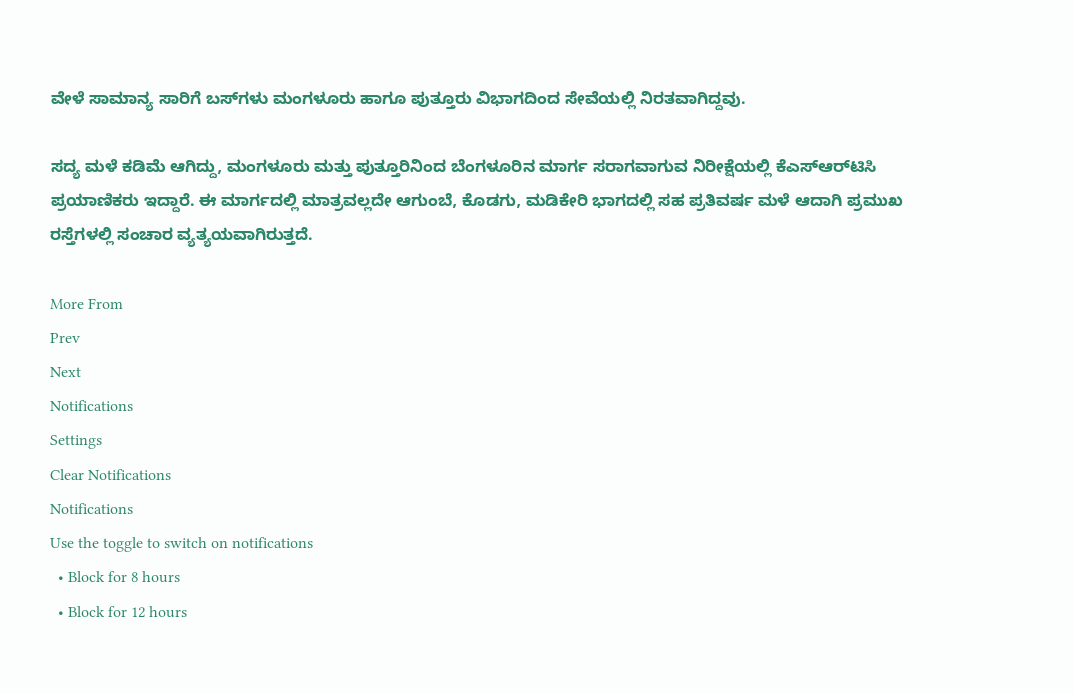ವೇಳೆ ಸಾಮಾನ್ಯ ಸಾರಿಗೆ ಬಸ್‌ಗಳು ಮಂಗಳೂರು ಹಾಗೂ ಪುತ್ತೂರು ವಿಭಾಗದಿಂದ ಸೇವೆಯಲ್ಲಿ ನಿರತವಾಗಿದ್ದವು.

ಸದ್ಯ ಮಳೆ ಕಡಿಮೆ ಆಗಿದ್ದು, ಮಂಗಳೂರು ಮತ್ತು ಪುತ್ತೂರಿನಿಂದ ಬೆಂಗಳೂರಿನ ಮಾರ್ಗ ಸರಾಗವಾಗುವ ನಿರೀಕ್ಷೆಯಲ್ಲಿ ಕೆಎಸ್‌ಆರ್‌ಟಿಸಿ ಪ್ರಯಾಣಿಕರು ಇದ್ದಾರೆ. ಈ ಮಾರ್ಗದಲ್ಲಿ ಮಾತ್ರವಲ್ಲದೇ ಆಗುಂಬೆ, ಕೊಡಗು, ಮಡಿಕೇರಿ ಭಾಗದಲ್ಲಿ ಸಹ ಪ್ರತಿವರ್ಷ ಮಳೆ ಆದಾಗಿ ಪ್ರಮುಖ ರಸ್ತೆಗಳಲ್ಲಿ ಸಂಚಾರ ವ್ಯತ್ಯಯವಾಗಿರುತ್ತದೆ.

More From
Prev
Next
Notifications
Settings
Clear Notifications
Notifications
Use the toggle to switch on notifications
  • Block for 8 hours
  • Block for 12 hours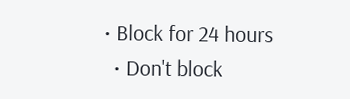• Block for 24 hours
  • Don't block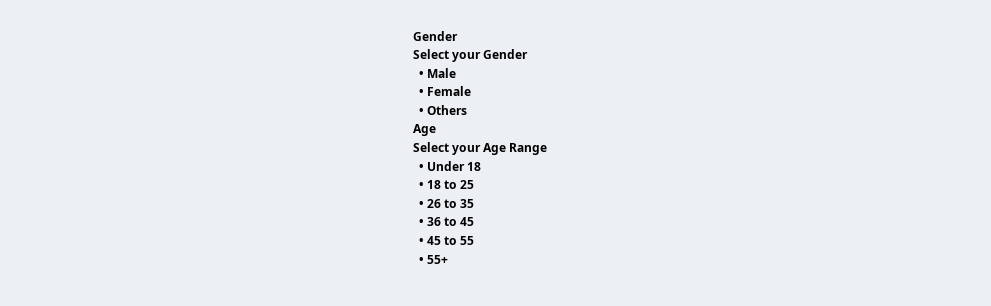Gender
Select your Gender
  • Male
  • Female
  • Others
Age
Select your Age Range
  • Under 18
  • 18 to 25
  • 26 to 35
  • 36 to 45
  • 45 to 55
  • 55+